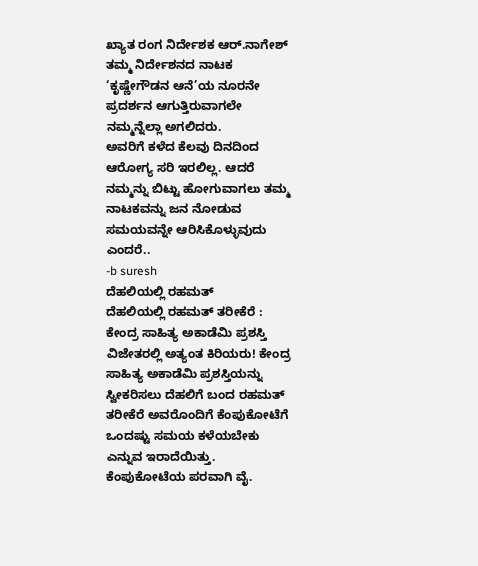ಖ್ಯಾತ ರಂಗ ನಿರ್ದೇಶಕ ಆರ್.ನಾಗೇಶ್ ತಮ್ಮ ನಿರ್ದೇಶನದ ನಾಟಕ ‘ಕೃಷ್ಣೇಗೌಡನ ಆನೆ’ಯ ನೂರನೇ ಪ್ರದರ್ಶನ ಆಗುತ್ತಿರುವಾಗಲೇ ನಮ್ಮನ್ನೆಲ್ಲಾ ಅಗಲಿದರು.
ಅವರಿಗೆ ಕಳೆದ ಕೆಲವು ದಿನದಿಂದ ಆರೋಗ್ಯ ಸರಿ ಇರಲಿಲ್ಲ. ಆದರೆ ನಮ್ಮನ್ನು ಬಿಟ್ಟು ಹೋಗುವಾಗಲು ತಮ್ಮ ನಾಟಕವನ್ನು ಜನ ನೋಡುವ ಸಮಯವನ್ನೇ ಆರಿಸಿಕೊಳ್ಳುವುದು ಎಂದರೆ..
-b suresh
ದೆಹಲಿಯಲ್ಲಿ ರಹಮತ್
ದೆಹಲಿಯಲ್ಲಿ ರಹಮತ್ ತರೀಕೆರೆ : ಕೇಂದ್ರ ಸಾಹಿತ್ಯ ಅಕಾಡೆಮಿ ಪ್ರಶಸ್ತಿ ವಿಜೇತರಲ್ಲಿ ಅತ್ಯಂತ ಕಿರಿಯರು! ಕೇಂದ್ರ ಸಾಹಿತ್ಯ ಅಕಾಡೆಮಿ ಪ್ರಶಸ್ತಿಯನ್ನು ಸ್ವೀಕರಿಸಲು ದೆಹಲಿಗೆ ಬಂದ ರಹಮತ್ ತರೀಕೆರೆ ಅವರೊಂದಿಗೆ ಕೆಂಪುಕೋಟೆಗೆ ಒಂದಷ್ಟು ಸಮಯ ಕಳೆಯಬೇಕು ಎನ್ನುವ ಇರಾದೆಯಿತ್ತು. ಕೆಂಪುಕೋಟೆಯ ಪರವಾಗಿ ವೈ.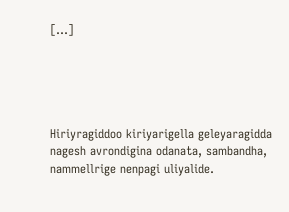[…]





Hiriyragiddoo kiriyarigella geleyaragidda nagesh avrondigina odanata, sambandha, nammellrige nenpagi uliyalide.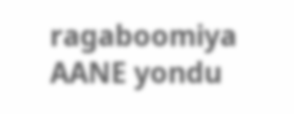ragaboomiya AANE yondu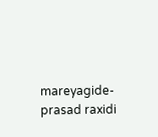mareyagide- prasad raxidi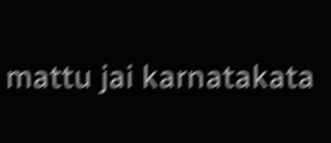mattu jai karnatakata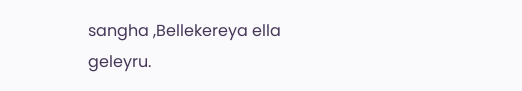sangha ,Bellekereya ella geleyru.